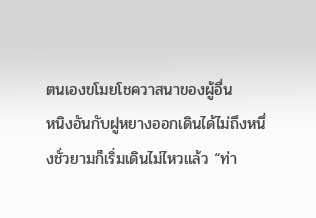ตนเองขโมยโชควาสนาของผู้อื่น
หนิงอันกับฝูหยางออกเดินได้ไม่ถึงหนึ่งชั่วยามก็เริ่มเดินไม่ไหวแล้ว “ท่า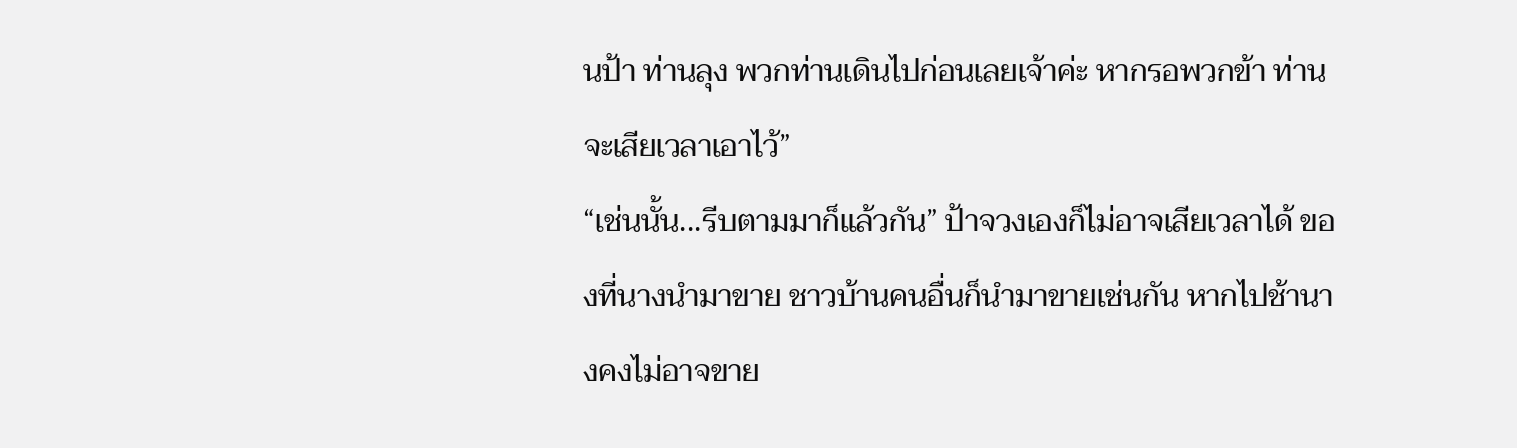นป้า ท่านลุง พวกท่านเดินไปก่อนเลยเจ้าค่ะ หากรอพวกข้า ท่านจะเสียเวลาเอาไว้”
“เช่นนั้น...รีบตามมาก็แล้วกัน” ป้าจวงเองก็ไม่อาจเสียเวลาได้ ของที่นางนำมาขาย ชาวบ้านคนอื่นก็นำมาขายเช่นกัน หากไปช้านางคงไม่อาจขาย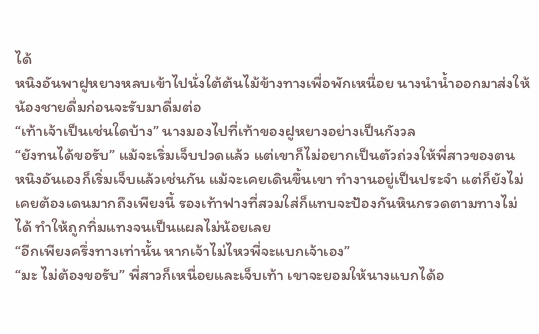ได้
หนิงอันพาฝูหยางหลบเข้าไปนั่งใต้ต้นไม้ข้างทางเพื่อพักเหนื่อย นางนำน้ำออกมาส่งให้น้องชายดื่มก่อนจะรับมาดื่มต่อ
“เท้าเจ้าเป็นเช่นใดบ้าง” นางมองไปที่เท้าของฝูหยางอย่างเป็นกังวล
“ยังทนได้ขอรับ” แม้จะเริ่มเจ็บปวดแล้ว แต่เขาก็ไม่อยากเป็นตัวถ่วงให้พี่สาวของตน
หนิงอันเองก็เริ่มเจ็บแล้วเช่นกัน แม้จะเคยเดินขึ้นเขา ทำงานอยู่เป็นประจำ แต่ก็ยังไม่เคยต้องเดนมากถึงเพียงนี้ รองเท้าฟางที่สวมใส่ก็แทบจะป้องกันหินกรวดตามทางไม่ได้ ทำให้ถูกทิ่มแทงจนเป็นแผลไม่น้อยเลย
“อีกเพียงครึ่งทางเท่านั้น หากเจ้าไม่ไหวพี่จะแบกเจ้าเอง”
“มะ ไม่ต้องขอรับ” พี่สาวก็เหนื่อยและเจ็บเท้า เขาจะยอมให้นางแบกได้อ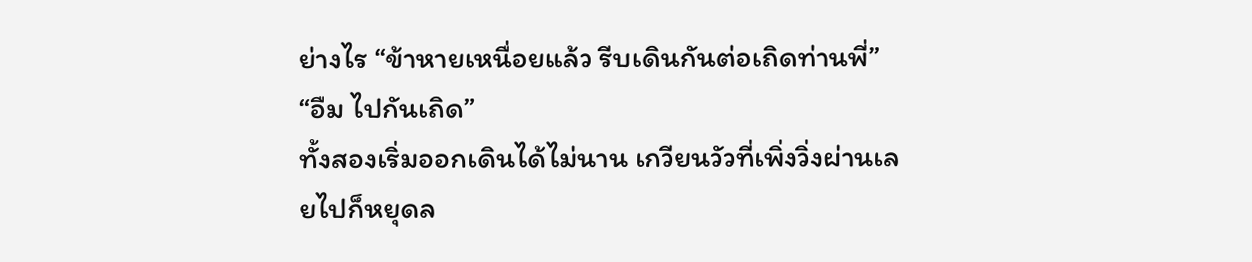ย่างไร “ข้าหายเหนื่อยแล้ว รีบเดินกันต่อเถิดท่านพี่”
“อืม ไปกันเถิด”
ทั้งสองเริ่มออกเดินได้ไม่นาน เกวียนวัวที่เพิ่งวิ่งผ่านเลยไปก็หยุดล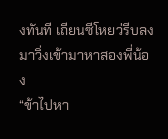งทันที เถียนซีโหยว่รีบลงมาวิ่งเข้ามาหาสองพี่น้อง
“ข้าไปหา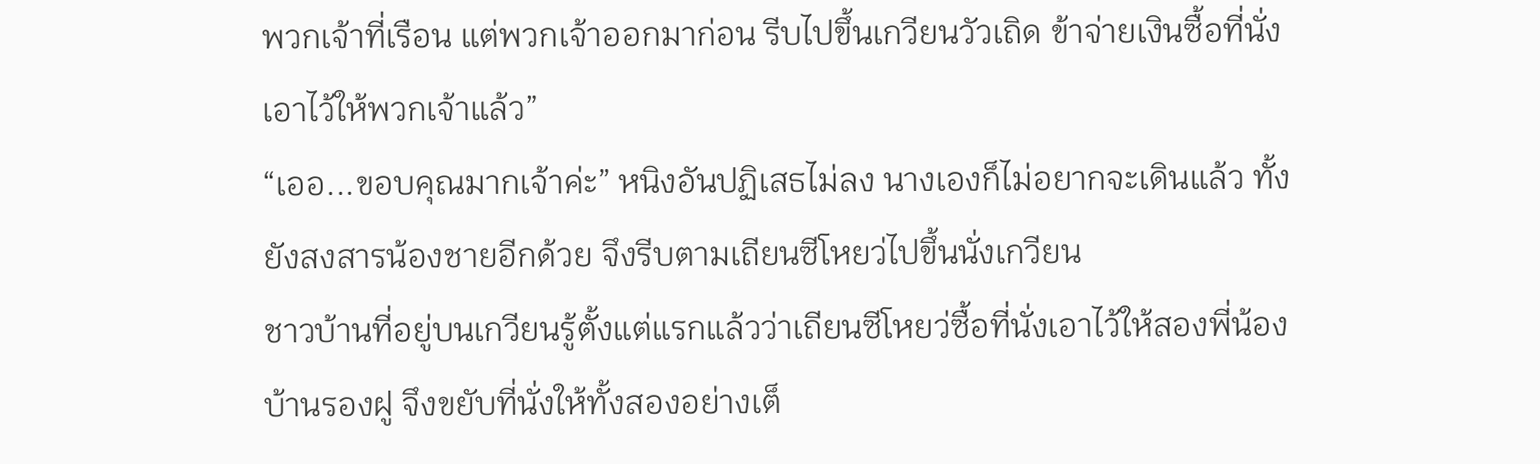พวกเจ้าที่เรือน แต่พวกเจ้าออกมาก่อน รีบไปขึ้นเกวียนวัวเถิด ข้าจ่ายเงินซื้อที่นั่งเอาไว้ให้พวกเจ้าแล้ว”
“เออ...ขอบคุณมากเจ้าค่ะ” หนิงอันปฏิเสธไม่ลง นางเองก็ไม่อยากจะเดินแล้ว ทั้งยังสงสารน้องชายอีกด้วย จึงรีบตามเถียนซีโหยว่ไปขึ้นนั่งเกวียน
ชาวบ้านที่อยู่บนเกวียนรู้ตั้งแต่แรกแล้วว่าเถียนซีโหยว่ซื้อที่นั่งเอาไว้ให้สองพี่น้องบ้านรองฝู จึงขยับที่นั่งให้ทั้งสองอย่างเต็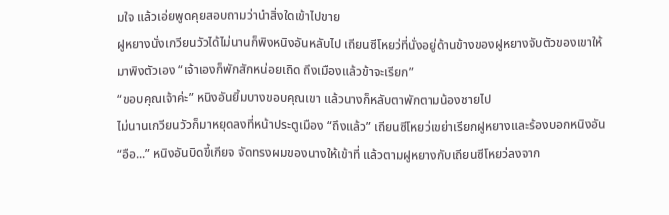มใจ แล้วเอ่ยพูดคุยสอบถามว่านำสิ่งใดเข้าไปขาย
ฝูหยางนั่งเกวียนวัวได้ไม่นานก็พิงหนิงอันหลับไป เถียนซีโหยว่ที่นั่งอยู่ด้านข้างของฝูหยางจับตัวของเขาให้มาพิงตัวเอง “เจ้าเองก็พักสักหน่อยเถิด ถึงเมืองแล้วข้าจะเรียก”
“ขอบคุณเจ้าค่ะ” หนิงอันยิ้มบางขอบคุณเขา แล้วนางก็หลับตาพักตามน้องชายไป
ไม่นานเกวียนวัวก็มาหยุดลงที่หน้าประตูเมือง “ถึงแล้ว” เถียนซีโหยว่เขย่าเรียกฝูหยางและร้องบอกหนิงอัน
“อือ...” หนิงอันบิดขี้เกียจ จัดทรงผมของนางให้เข้าที่ แล้วตามฝูหยางกับเถียนซีโหยว่ลงจาก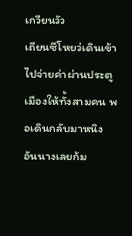เกวียนวัว
เถียนซีโหยว่เดินเข้าไปจ่ายค่าผ่านประตูเมืองให้ทั้งสามคน พอเดินกลับมาหนิงอันนางเลยก้ม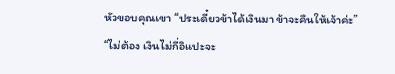หัวขอบคุณเขา “ประเดี๋ยวข้าได้เงินมา ข้าจะคืนให้เจ้าค่ะ”
“ไม่ต้อง เงินไม่กี่อิแปะจะ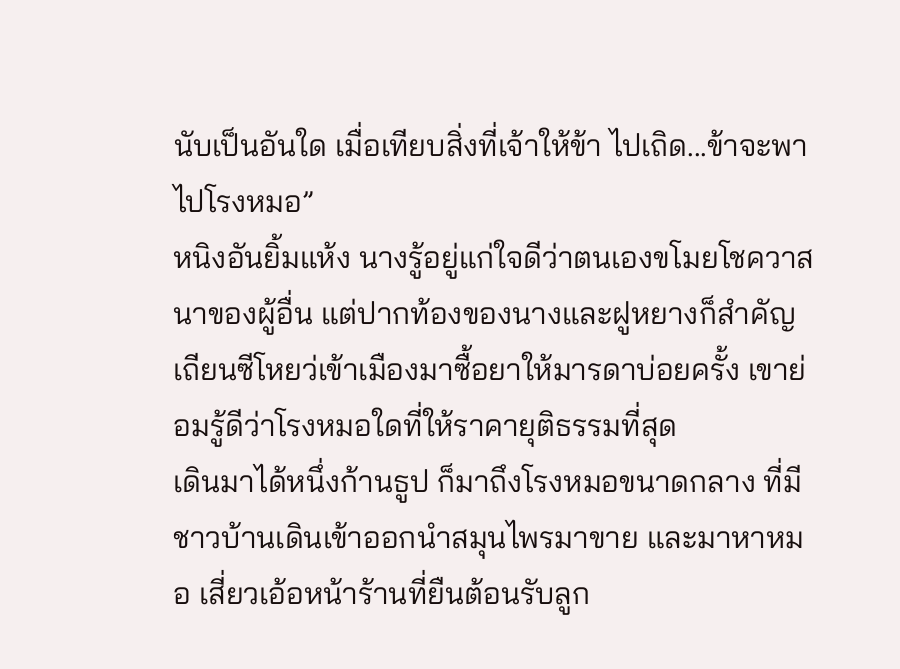นับเป็นอันใด เมื่อเทียบสิ่งที่เจ้าให้ข้า ไปเถิด...ข้าจะพาไปโรงหมอ”
หนิงอันยิ้มแห้ง นางรู้อยู่แก่ใจดีว่าตนเองขโมยโชควาสนาของผู้อื่น แต่ปากท้องของนางและฝูหยางก็สำคัญ เถียนซีโหยว่เข้าเมืองมาซื้อยาให้มารดาบ่อยครั้ง เขาย่อมรู้ดีว่าโรงหมอใดที่ให้ราคายุติธรรมที่สุด
เดินมาได้หนึ่งก้านธูป ก็มาถึงโรงหมอขนาดกลาง ที่มีชาวบ้านเดินเข้าออกนำสมุนไพรมาขาย และมาหาหมอ เสี่ยวเอ้อหน้าร้านที่ยืนต้อนรับลูก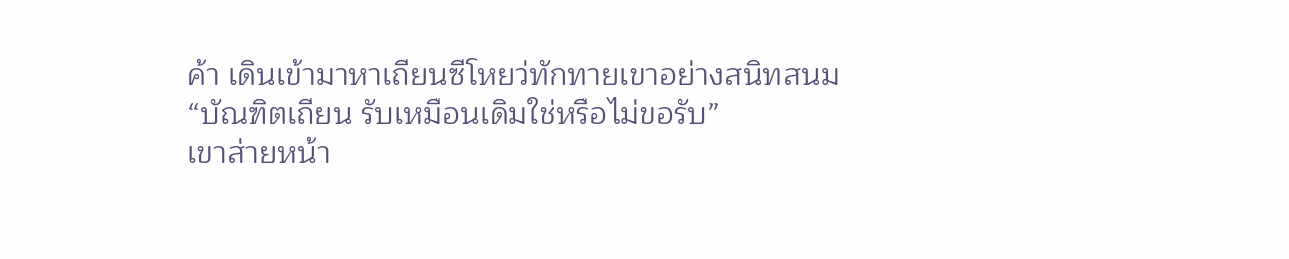ค้า เดินเข้ามาหาเถียนซีโหยว่ทักทายเขาอย่างสนิทสนม
“บัณฑิตเถียน รับเหมือนเดิมใช่หรือไม่ขอรับ”
เขาส่ายหน้า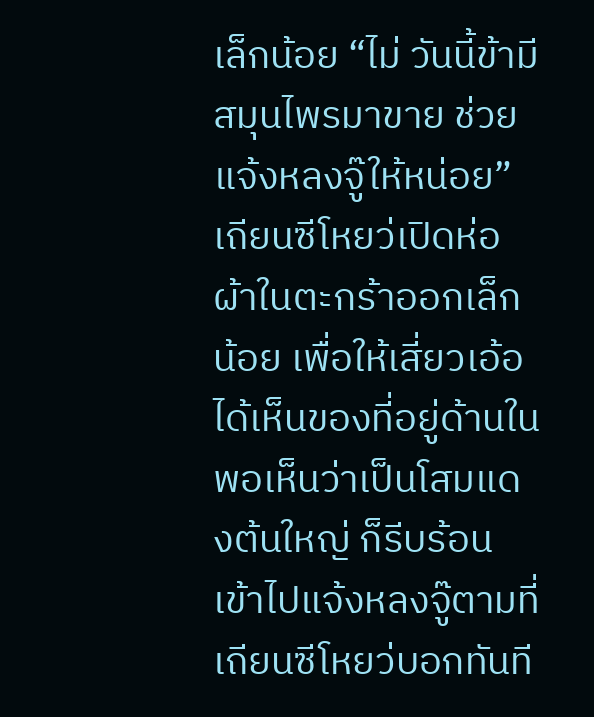เล็กน้อย “ไม่ วันนี้ข้ามีสมุนไพรมาขาย ช่วยแจ้งหลงจู๊ให้หน่อย” เถียนซีโหยว่เปิดห่อผ้าในตะกร้าออกเล็กน้อย เพื่อให้เสี่ยวเอ้อได้เห็นของที่อยู่ด้านใน พอเห็นว่าเป็นโสมแดงต้นใหญ่ ก็รีบร้อนเข้าไปแจ้งหลงจู๊ตามที่เถียนซีโหยว่บอกทันที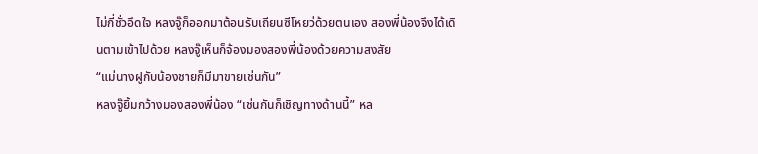ไม่กี่ชั่วอึดใจ หลงจู๊ก็ออกมาต้อนรับเถียนซีโหยว่ด้วยตนเอง สองพี่น้องจึงได้เดินตามเข้าไปด้วย หลงจู๊เห็นก็จ้องมองสองพี่น้องด้วยความสงสัย
“แม่นางฝูกับน้องชายก็มีมาขายเช่นกัน”
หลงจู๊ยิ้มกว้างมองสองพี่น้อง “เช่นกันก็เชิญทางด้านนี้” หล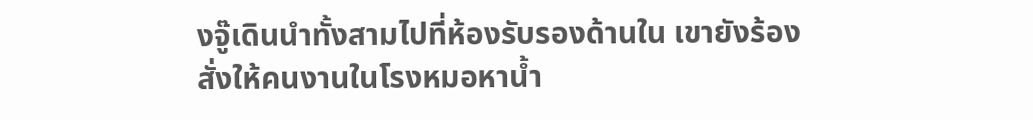งจู๊เดินนำทั้งสามไปที่ห้องรับรองด้านใน เขายังร้องสั่งให้คนงานในโรงหมอหาน้ำ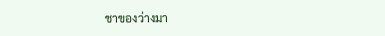ชาของว่างมา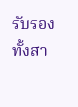รับรองทั้งสา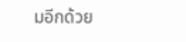มอีกด้วย